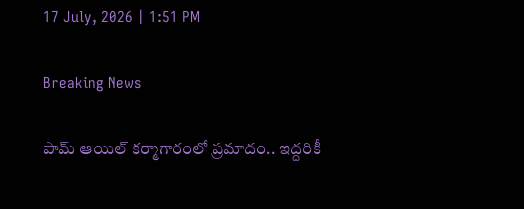17 July, 2026 | 1:51 PM

Breaking News

పామ్ ఆయిల్ కర్మాగారంలో ప్రమాదం.. ఇద్దరికీ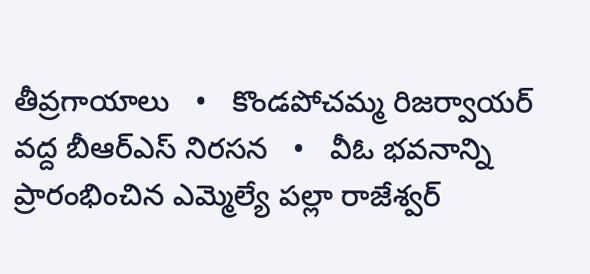తీవ్రగాయాలు   •   కొండపోచమ్మ రిజర్వాయర్ వద్ద బీఆర్ఎస్ నిరసన   •   వీఓ భవనాన్ని ప్రారంభించిన ఎమ్మెల్యే పల్లా రాజేశ్వర్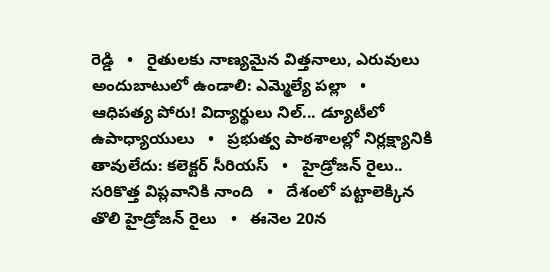రెడ్డి   •   రైతులకు నాణ్యమైన విత్తనాలు, ఎరువులు అందుబాటులో ఉండాలి: ఎమ్మెల్యే పల్లా   •   ఆధిపత్య పోరు! విద్యార్థులు నిల్... డ్యూటీలో ఉపాధ్యాయులు   •   ప్రభుత్వ పాఠశాలల్లో నిర్లక్ష్యానికి తావులేదు: కలెక్టర్ సీరియస్   •   హైడ్రోజన్ రైలు.. సరికొత్త విప్లవానికి నాంది   •   దేశంలో పట్టాలెక్కిన తొలి హైడ్రోజన్ రైలు   •   ఈనెల 20న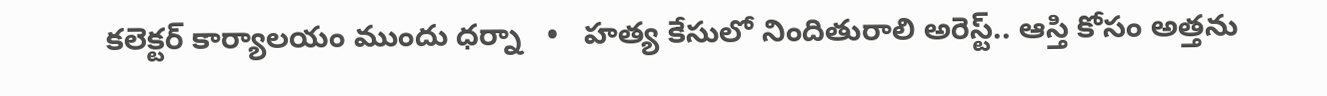కలెక్టర్ కార్యాలయం ముందు ధర్నా   •   హత్య కేసులో నిందితురాలి అరెస్ట్.. ఆస్తి కోసం అత్తను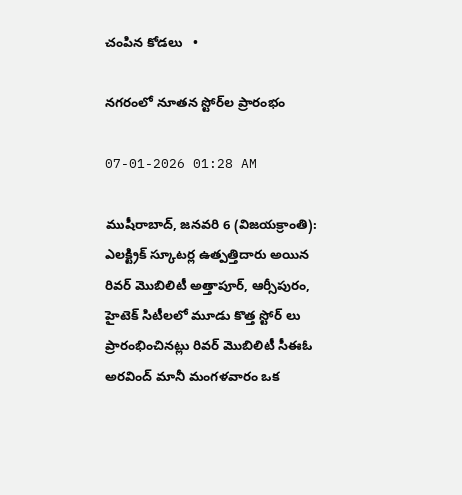చంపిన కోడలు   •

నగరంలో నూతన స్టోర్‌ల ప్రారంభం

07-01-2026 01:28 AM

ముషీరాబాద్, జనవరి 6 (విజయక్రాంతి): ఎలక్ట్రిక్ స్కూటర్ల ఉత్పత్తిదారు అయిన రివర్ మొబిలిటీ అత్తాపూర్, ఆర్సీపురం, హైటెక్ సిటీలలో మూడు కొత్త స్టోర్ లు ప్రారంభించినట్లు రివర్ మొబిలిటీ సీఈఓ అరవింద్ మానీ మంగళవారం ఒక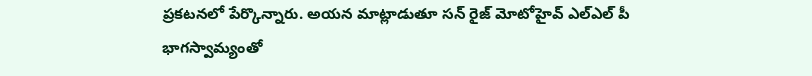ప్రకటనలో పేర్కొన్నారు. అయన మాట్లాడుతూ సన్ రైజ్ మోటోహైవ్ ఎల్‌ఎల్ పీ భాగస్వామ్యంతో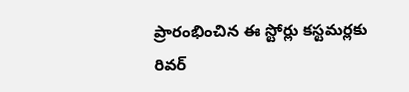ప్రారంభించిన ఈ స్టోర్లు కస్టమర్లకు రివర్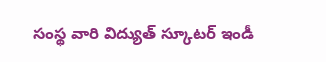సంస్థ వారి విద్యుత్ స్కూటర్ ఇండీ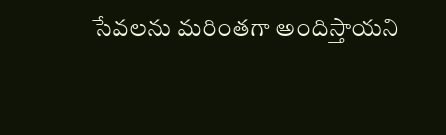సేవలను మరింతగా అందిస్తాయని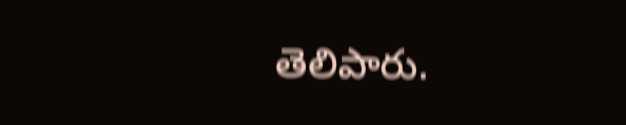తెలిపారు.